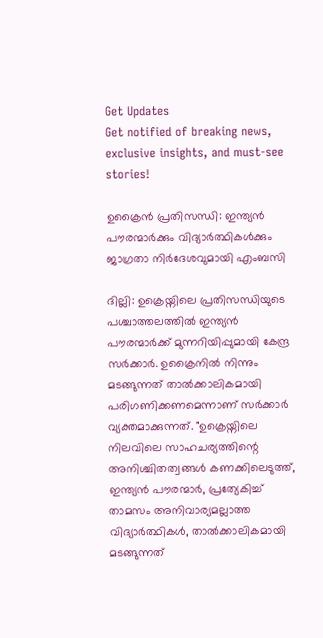Get Updates
Get notified of breaking news, exclusive insights, and must-see stories!

ഉക്രൈന്‍ പ്രതിസന്ധി: ഇന്ത്യന്‍ പൗരന്മാർക്കും വിദ്യാർത്ഥികള്‍ക്കും ജാഗ്രതാ നിർദേശവുമായി എംബസി

ദില്ലി: ഉക്രെയ്നിലെ പ്രതിസന്ധിയുടെ പശ്ചാത്തലത്തില്‍ ഇന്ത്യന്‍ പൗരന്മാർക്ക് മുന്നറിയിപ്പുമായി കേന്ദ്ര സർക്കാർ. ഉക്രൈനില്‍ നിന്നും മടങ്ങുന്നത് താല്‍ക്കാലികമായി പരിഗണിക്കണമെന്നാണ് സർക്കാർ വ്യക്തമാക്കുന്നത്. "ഉക്രെയ്നിലെ നിലവിലെ സാഹചര്യത്തിന്റെ അനിശ്ചിതത്വങ്ങൾ കണക്കിലെടുത്ത്, ഇന്ത്യൻ പൗരന്മാർ, പ്രത്യേകിച്ച് താമസം അനിവാര്യമല്ലാത്ത വിദ്യാർത്ഥികൾ, താൽക്കാലികമായി മടങ്ങുന്നത്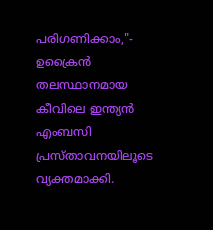പരിഗണിക്കാം,"- ഉക്രൈന്‍ തലസ്ഥാനമായ കീവിലെ ഇന്ത്യൻ എംബസി പ്രസ്താവനയിലൂടെ വ്യക്തമാക്കി.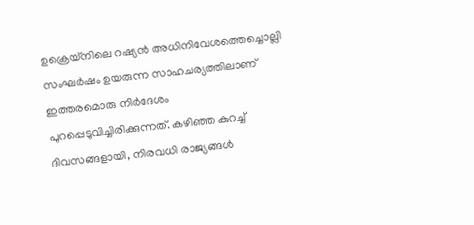ഉക്രെയ്‌നിലെ റഷ്യൻ അധിനിവേശത്തെച്ചൊല്ലി സംഘർഷം ഉയരുന്ന സാഹചര്യത്തിലാണ് ഇത്തരമൊരു നിർദേശം പുറപ്പെടുവിച്ചിരിക്കുന്നത്. കഴിഞ്ഞ കുറച്ച് ദിവസങ്ങളായി, നിരവധി രാജ്യങ്ങൾ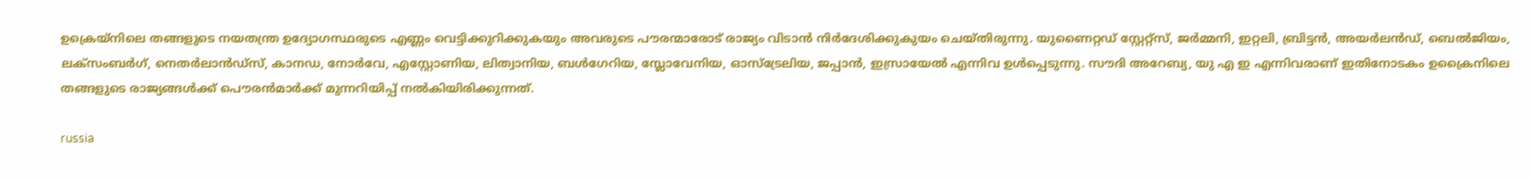ഉക്രെയ്നിലെ തങ്ങളുടെ നയതന്ത്ര ഉദ്യോഗസ്ഥരുടെ എണ്ണം വെട്ടിക്കുറിക്കുകയും അവരുടെ പൗരന്മാരോട് രാജ്യം വിടാൻ നിർദേശിക്കുകുയം ചെയ്തിരുന്നു. യുണൈറ്റഡ് സ്റ്റേറ്റ്സ്, ജർമ്മനി, ഇറ്റലി, ബ്രിട്ടൻ, അയർലൻഡ്, ബെൽജിയം, ലക്സംബർഗ്, നെതർലാൻഡ്സ്, കാനഡ, നോർവേ, എസ്റ്റോണിയ, ലിത്വാനിയ, ബൾഗേറിയ, സ്ലോവേനിയ, ഓസ്ട്രേലിയ, ജപ്പാൻ, ഇസ്രായേൽ എന്നിവ ഉൾപ്പെടുന്നു. സൗദി അറേബ്യ, യു എ ഇ എന്നിവരാണ് ഇതിനോടകം ഉക്രൈനിലെ തങ്ങളുടെ രാജ്യങ്ങള്‍ക്ക് പൌരന്‍മാർക്ക് മുന്നറിയിപ്പ് നല്‍കിയിരിക്കുന്നത്.

russia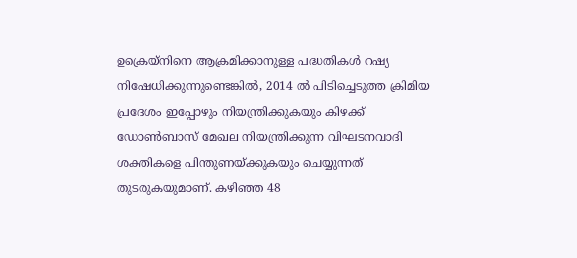ഉക്രെയ്നിനെ ആക്രമിക്കാനുള്ള പദ്ധതികള്‍ റഷ്യ നിഷേധിക്കുന്നുണ്ടെങ്കില്‍, 2014 ൽ പിടിച്ചെടുത്ത ക്രിമിയ പ്രദേശം ഇപ്പോഴും നിയന്ത്രിക്കുകയും കിഴക്ക് ഡോൺബാസ് മേഖല നിയന്ത്രിക്കുന്ന വിഘടനവാദി ശക്തികളെ പിന്തുണയ്ക്കുകയും ചെയ്യുന്നത് തുടരുകയുമാണ്. കഴിഞ്ഞ 48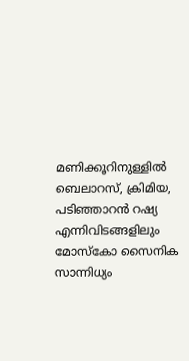മണിക്കൂറിനുള്ളിൽ ബെലാറസ്, ക്രിമിയ, പടിഞ്ഞാറൻ റഷ്യ എന്നിവിടങ്ങളിലും മോസ്കോ സൈനിക സാന്നിധ്യം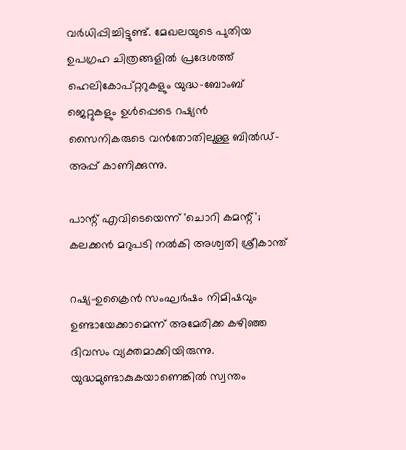വർധിപ്പിച്ചിട്ടുണ്ട്. മേഖലയുടെ പുതിയ ഉപഗ്രഹ ചിത്രങ്ങളില്‍ പ്രദേശത്ത് ഹെലികോപ്റ്ററുകളും യുദ്ധ-ബോംബ് ജെറ്റുകളും ഉൾപ്പെടെ റഷ്യൻ സൈനികരുടെ വൻതോതിലുള്ള ബിൽഡ്-അപ്പ് കാണിക്കുന്നു.

പാന്റ് എവിടെയെന്ന് 'ചൊറി കമന്റ്'; കലക്കന്‍ മറുപടി നല്‍കി അശ്വതി ശ്രീകാന്ത്

റഷ്യ-ഉക്രൈന്‍ സംഘർഷം നിമിഷവും ഉണ്ടായേക്കാമെന്ന് അമേരിക്ക കഴിഞ്ഞ ദിവസം വ്യക്തമാക്കിയിരുന്നു. യുദ്ധമുണ്ടാകുകയാണെങ്കില്‍ സ്വന്തം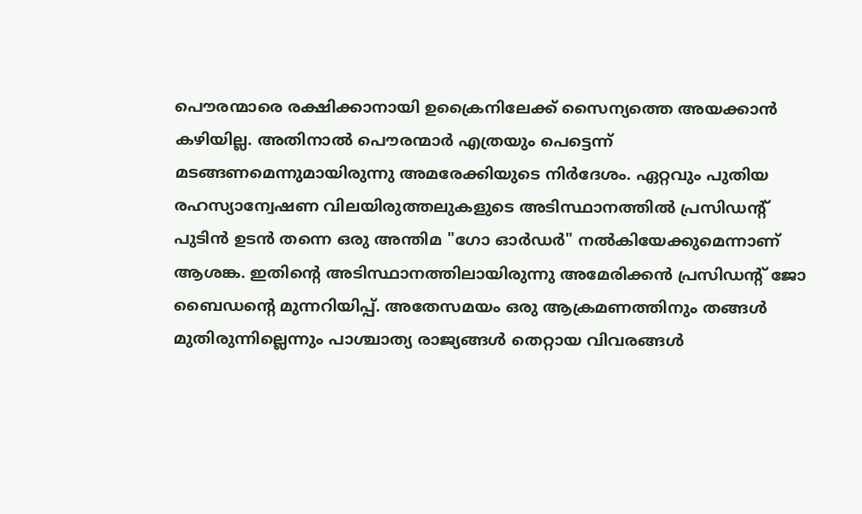പൌരന്മാരെ രക്ഷിക്കാനായി ഉക്രൈനിലേക്ക് സൈന്യത്തെ അയക്കാന്‍ കഴിയില്ല. അതിനാല്‍ പൌരന്മാർ എത്രയും പെട്ടെന്ന് മടങ്ങണമെന്നുമായിരുന്നു അമരേക്കിയുടെ നിർദേശം. ഏറ്റവും പുതിയ രഹസ്യാന്വേഷണ വിലയിരുത്തലുകളുടെ അടിസ്ഥാനത്തില്‍ പ്രസിഡന്‍റ് പുടിൻ ഉടൻ തന്നെ ഒരു അന്തിമ "ഗോ ഓർഡർ" നൽകിയേക്കുമെന്നാണ് ആശങ്ക. ഇതിന്റെ അടിസ്ഥാനത്തിലായിരുന്നു അമേരിക്കന്‍ പ്രസിഡന്റ് ജോ ബൈഡന്റെ മുന്നറിയിപ്പ്. അതേസമയം ഒരു ആക്രമണത്തിനും തങ്ങള്‍ മുതിരുന്നില്ലെന്നും പാശ്ചാത്യ രാജ്യങ്ങള്‍ തെറ്റായ വിവരങ്ങള്‍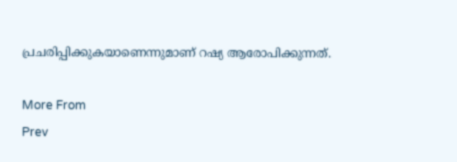പ്രചരിപ്പിക്കുകയാണെന്നുമാണ് റഷ്യ ആരോപിക്കുന്നത്.

More From
Prev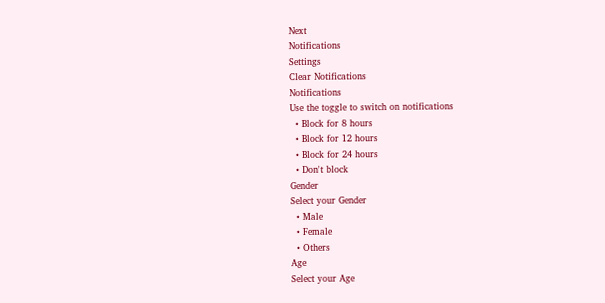Next
Notifications
Settings
Clear Notifications
Notifications
Use the toggle to switch on notifications
  • Block for 8 hours
  • Block for 12 hours
  • Block for 24 hours
  • Don't block
Gender
Select your Gender
  • Male
  • Female
  • Others
Age
Select your Age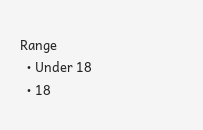Range
  • Under 18
  • 18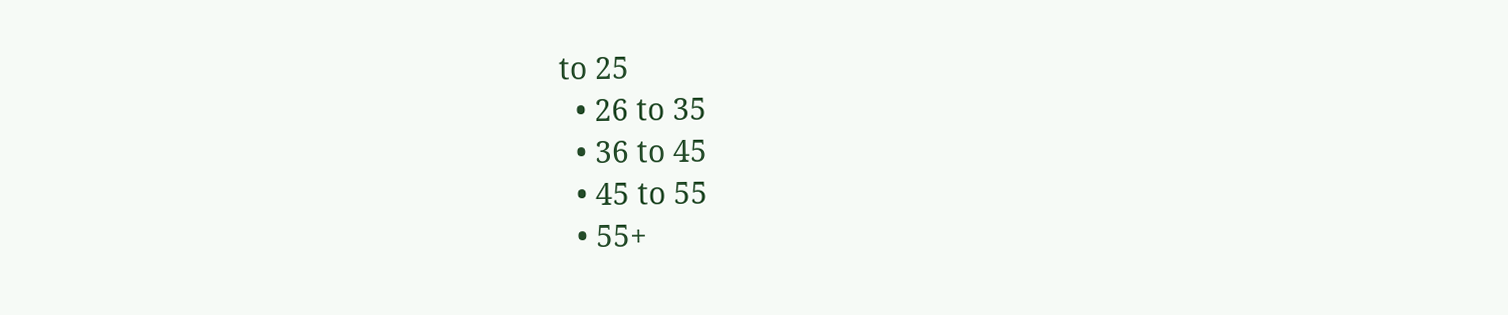to 25
  • 26 to 35
  • 36 to 45
  • 45 to 55
  • 55+